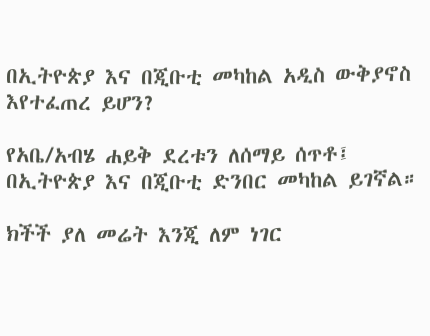በኢትዮጵያ እና በጂቡቲ መካከል አዲስ ውቅያኖስ እየተፈጠረ ይሆን?

የአቤ/አብሄ ሐይቅ ደረቱን ለሰማይ ሰጥቶ፤ በኢትዮጵያ እና በጂቡቲ ድንበር መካከል ይገኛል።

ክችች ያለ መሬት እንጂ ለም ነገር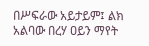በሥፍራው አይታይም፤ ልክ አልባው በረሃ ዐይን ማየት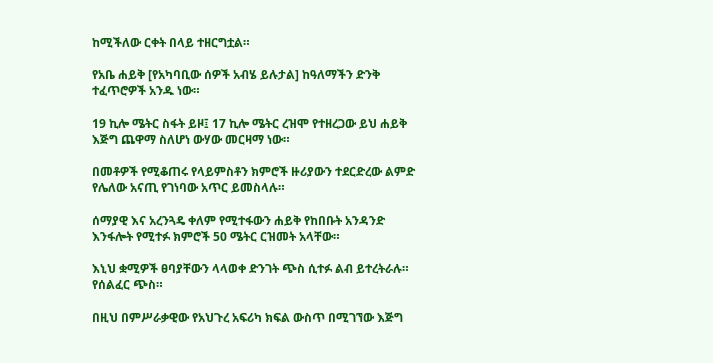ከሚችለው ርቀት በላይ ተዘርግቷል።

የአቤ ሐይቅ [የአካባቢው ሰዎች አብሄ ይሉታል] ከዓለማችን ድንቅ ተፈጥሮዎች አንዱ ነው።

19 ኪሎ ሜትር ስፋት ይዞ፤ 17 ኪሎ ሜትር ረዝሞ የተዘረጋው ይህ ሐይቅ እጅግ ጨዋማ ስለሆነ ውሃው መርዛማ ነው።

በመቶዎች የሚቆጠሩ የላይምስቶን ክምሮች ዙሪያውን ተደርድረው ልምድ የሌለው አናጢ የገነባው አጥር ይመስላሉ።

ሰማያዊ እና አረንጓዴ ቀለም የሚተፋውን ሐይቅ የከበቡት አንዳንድ እንፋሎት የሚተፉ ክምሮች 50 ሜትር ርዝመት አላቸው።

እኒህ ቋሚዎች ፀባያቸውን ላላወቀ ድንገት ጭስ ሲተፉ ልብ ይተረትራሉ። የሰልፈር ጭስ።

በዚህ በምሥራቃዊው የአህጉረ አፍሪካ ክፍል ውስጥ በሚገኘው እጅግ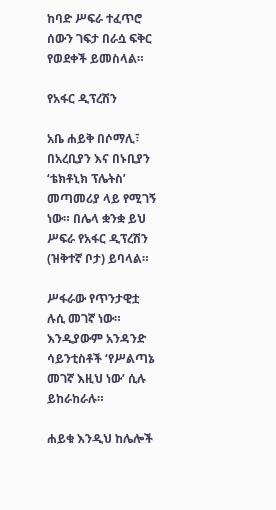ከባድ ሥፍራ ተፈጥሮ ሰውን ገፍታ በራሷ ፍቅር የወደቀች ይመስላል።

የአፋር ዲፕረሽን

አቤ ሐይቅ በሶማሊ፣ በአረቢያን እና በኑቢያን ‘ቴክቶኒክ ፕሌትስ’ መጣመሪያ ላይ የሚገኝ ነው። በሌላ ቋንቋ ይህ ሥፍራ የአፋር ዲፕረሽን (ዝቅተኛ ቦታ) ይባላል።

ሥፋራው የጥንታዊቷ ሉሲ መገኛ ነው። እንዲያውም አንዳንድ ሳይንቲስቶች ‘የሥልጣኔ መገኛ እዚህ ነው’ ሲሉ ይከራከራሉ።

ሐይቁ እንዲህ ከሌሎች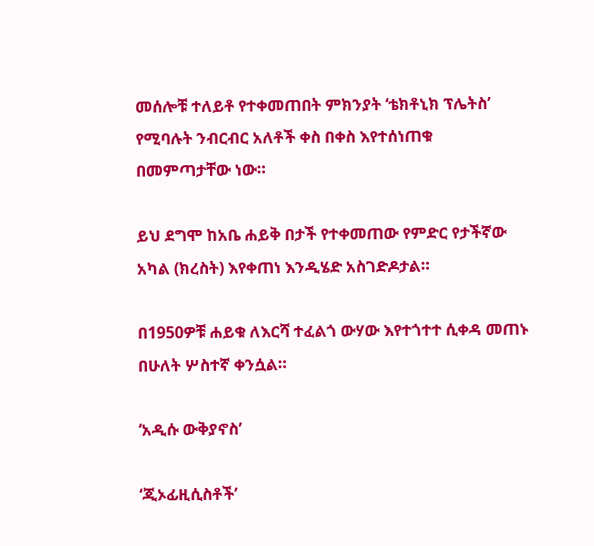መሰሎቹ ተለይቶ የተቀመጠበት ምክንያት ‘ቴክቶኒክ ፕሌትስ’ የሚባሉት ንብርብር አለቶች ቀስ በቀስ እየተሰነጠቁ በመምጣታቸው ነው።

ይህ ደግሞ ከአቤ ሐይቅ በታች የተቀመጠው የምድር የታችኛው አካል (ክረስት) እየቀጠነ እንዲሄድ አስገድዶታል።

በ1950ዎቹ ሐይቁ ለእርሻ ተፈልጎ ውሃው እየተጎተተ ሲቀዳ መጠኑ በሁለት ሦስተኛ ቀንሷል።

‘አዲሱ ውቅያኖስ’

‘ጂኦፊዚሲስቶች’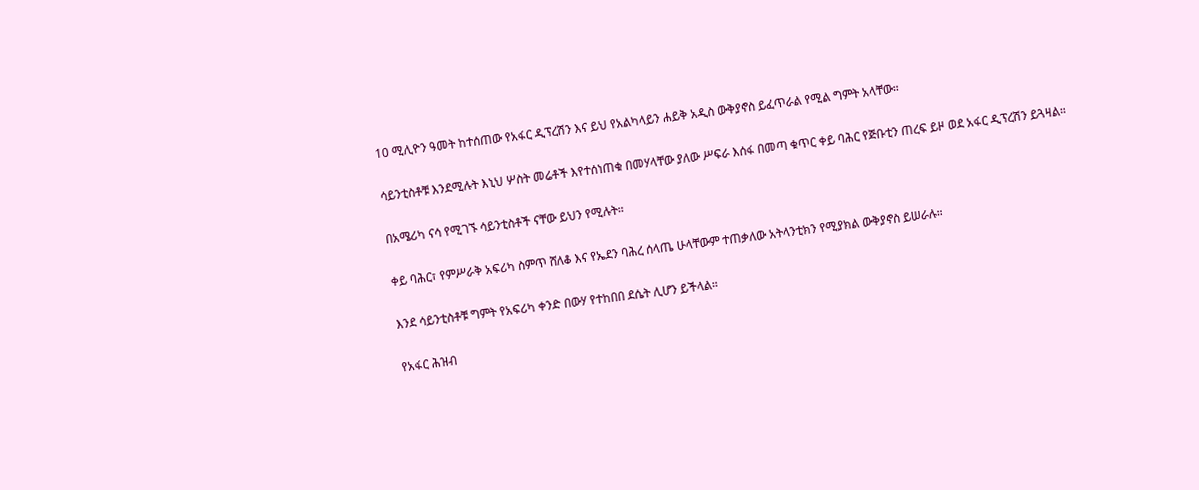10 ሚሊዮን ዓመት ከተሰጠው የአፋር ዲፕረሽን እና ይህ የአልካላይን ሐይቅ አዲስ ውቅያኖስ ይፈጥራል የሚል ግምት አላቸው።

ሳይንቲስቶቹ እንደሚሉት እኒህ ሦስት መሬቶች እየተሰነጠቁ በመሃላቸው ያለው ሥፍራ እሰፋ በመጣ ቁጥር ቀይ ባሕር የጅቡቲን ጠረፍ ይዞ ወደ አፋር ዲፕረሽን ይጓዛል።

በአሜሪካ ናሳ የሚገኙ ሳይንቲስቶች ናቸው ይህን የሚሉት።

ቀይ ባሕር፣ የምሥራቅ አፍሪካ ስምጥ ሸለቆ እና የኤደን ባሕረ ሰላጤ ሁላቸውም ተጠቃለው አትላንቲክን የሚያክል ውቅያኖስ ይሠራሉ።

እንደ ሳይንቲስቶቹ ግምት የአፍሪካ ቀንድ በውሃ የተከበበ ደሴት ሊሆን ይችላል።

የአፋር ሕዝብ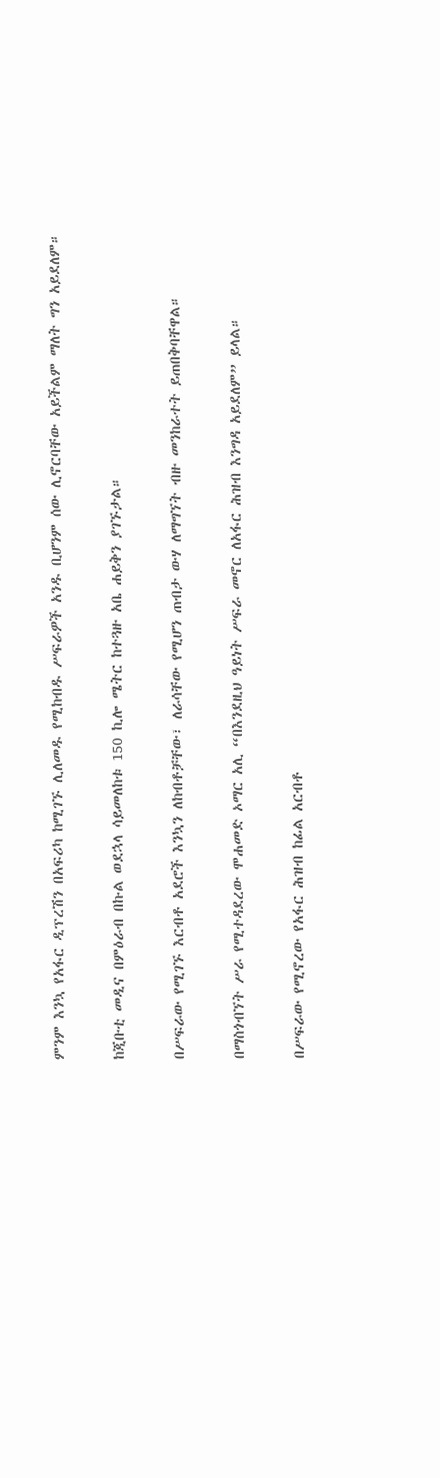ምንም እንኳ የአፋር ዲፕረሽን በአፍሪካ ከሚገኙ ሊለመዱ የሚከብዱ ሥፍራዎች አንዱ ቢሆንም ሰው ሊኖርባቸው አይችልም ማለት ግን አይደለም።

ከጂቡቲ መዲና በምዕራብ በኩል ወደኋላ ሳይመለከቱ 150 ኪሎ ሜትር ከተጓዙ አቤ ሐይቅን ያገኙታል።

በሥፍራው የሚገኙ እርብቶ አደሮች እንኳን ለከብቶቻቸው፣ ለራሳቸው የሚሆን ጠብታ ውሃ ለማግኘት ብዙ መንከራተት ይጠበቅባቸዋል።

በማስጎብኘት ሥራ የሚተዳደረው ሞሐመድ ኦማር አሊ “በእንደዚህ ዓይነት ሥፍራ መኖር ለአፋር ሕዝብ እንግዳ አይደለም” ይላል።

በሥፍራው የሚኖረው የአፋር ሕዝብ ከፊል አርብቶ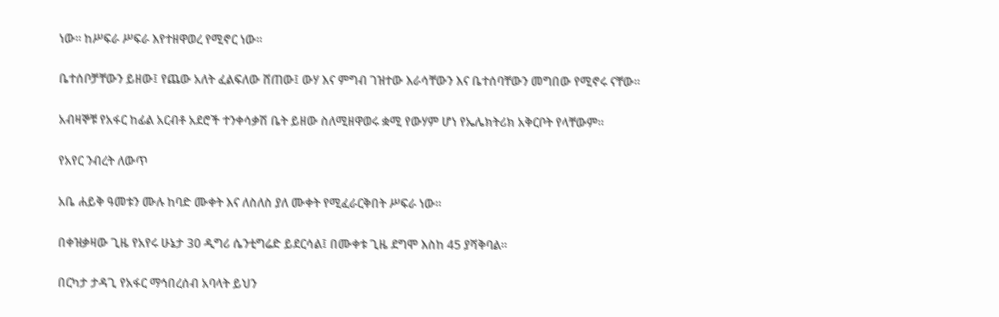ነው። ከሥፍራ ሥፍራ እየተዘዋወረ የሚኖር ነው።

ቤተሰቦቻቸውን ይዘው፤ የጨው አለት ፈልፍለው ሸጠው፤ ውሃ እና ምግብ ገዝተው እራሳቸውን እና ቤተሰባቸውን መግበው የሚኖሩ ናቸው።

አብዛኞቹ የአፋር ከፊል አርብቶ አደሮች ተንቀሳቃሽ ቤት ይዘው ስለሚዘዋወሩ ቋሚ የውሃም ሆነ የኤሌክትሪክ አቅርቦት የላቸውም።

የአየር ንብረት ለውጥ

አቤ ሐይቅ ዓመቱን ሙሉ ከባድ ሙቀት እና ለስለስ ያለ ሙቀት የሚፈራርቅበት ሥፍራ ነው።

በቀዝቃዛው ጊዜ የአየሩ ሁኔታ 30 ዲግሪ ሴንቲግሬድ ይደርሳል፤ በሙቀቱ ጊዜ ደግሞ እስከ 45 ያሻቅባል።

በርካታ ታዳጊ የአፋር ማኅበረሰብ አባላት ይህን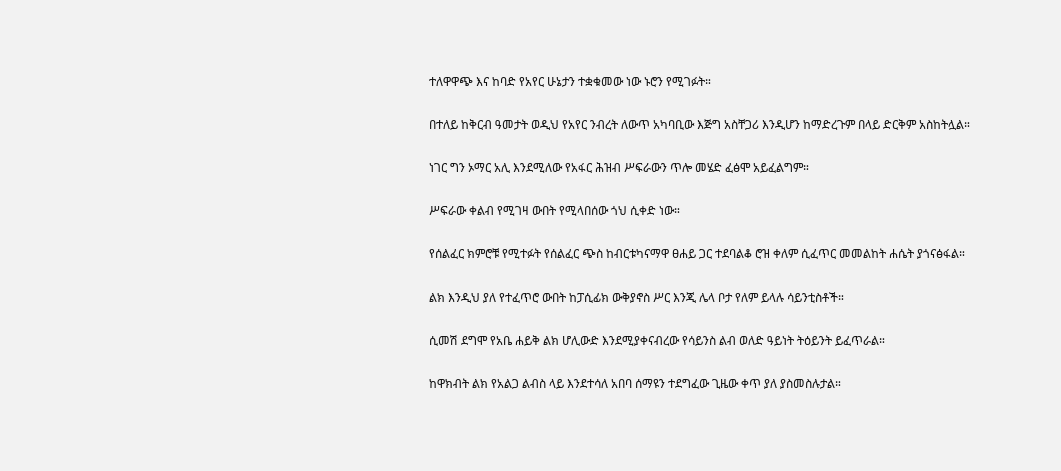ተለዋዋጭ እና ከባድ የአየር ሁኔታን ተቋቁመው ነው ኑሮን የሚገፉት።

በተለይ ከቅርብ ዓመታት ወዲህ የአየር ንብረት ለውጥ አካባቢው እጅግ አስቸጋሪ እንዲሆን ከማድረጉም በላይ ድርቅም አስከትሏል።

ነገር ግን ኦማር አሊ እንደሚለው የአፋር ሕዝብ ሥፍራውን ጥሎ መሄድ ፈፅሞ አይፈልግም።

ሥፍራው ቀልብ የሚገዛ ውበት የሚላበሰው ጎህ ሲቀድ ነው።

የሰልፈር ክምሮቹ የሚተፉት የሰልፈር ጭስ ከብርቱካናማዋ ፀሐይ ጋር ተደባልቆ ሮዝ ቀለም ሲፈጥር መመልከት ሐሴት ያጎናፅፋል።

ልክ እንዲህ ያለ የተፈጥሮ ውበት ከፓሲፊክ ውቅያኖስ ሥር እንጂ ሌላ ቦታ የለም ይላሉ ሳይንቲስቶች።

ሲመሽ ደግሞ የአቤ ሐይቅ ልክ ሆሊውድ እንደሚያቀናብረው የሳይንስ ልብ ወለድ ዓይነት ትዕይንት ይፈጥራል።

ከዋክብት ልክ የአልጋ ልብስ ላይ እንደተሳለ አበባ ሰማዩን ተደግፈው ጊዜው ቀጥ ያለ ያስመስሉታል።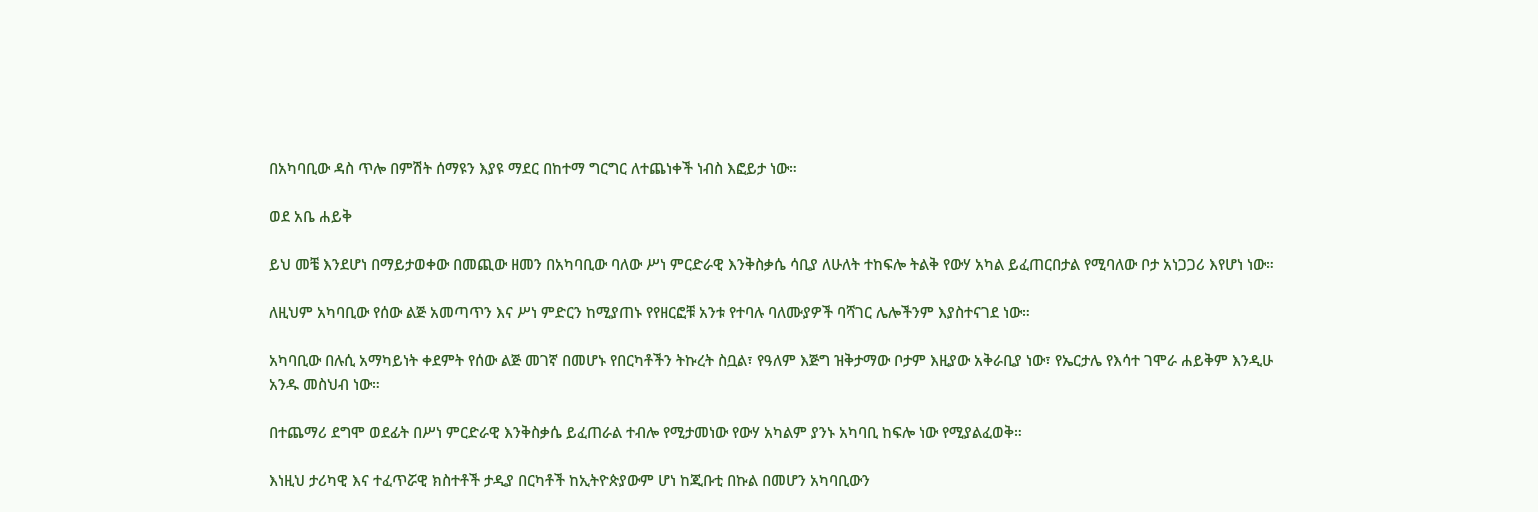በአካባቢው ዳስ ጥሎ በምሽት ሰማዩን እያዩ ማደር በከተማ ግርግር ለተጨነቀች ነብስ እፎይታ ነው።

ወደ አቤ ሐይቅ

ይህ መቼ እንደሆነ በማይታወቀው በመጪው ዘመን በአካባቢው ባለው ሥነ ምርድራዊ እንቅስቃሴ ሳቢያ ለሁለት ተከፍሎ ትልቅ የውሃ አካል ይፈጠርበታል የሚባለው ቦታ አነጋጋሪ እየሆነ ነው።

ለዚህም አካባቢው የሰው ልጅ አመጣጥን እና ሥነ ምድርን ከሚያጠኑ የየዘርፎቹ አንቱ የተባሉ ባለሙያዎች ባሻገር ሌሎችንም እያስተናገደ ነው።

አካባቢው በሉሲ አማካይነት ቀደምት የሰው ልጅ መገኛ በመሆኑ የበርካቶችን ትኩረት ስቧል፣ የዓለም እጅግ ዝቅታማው ቦታም እዚያው አቅራቢያ ነው፣ የኤርታሌ የእሳተ ገሞራ ሐይቅም እንዲሁ አንዱ መስህብ ነው።

በተጨማሪ ደግሞ ወደፊት በሥነ ምርድራዊ እንቅስቃሴ ይፈጠራል ተብሎ የሚታመነው የውሃ አካልም ያንኑ አካባቢ ከፍሎ ነው የሚያልፈወቅ።

እነዚህ ታሪካዊ እና ተፈጥሯዊ ክስተቶች ታዲያ በርካቶች ከኢትዮጵያውም ሆነ ከጂቡቲ በኩል በመሆን አካባቢውን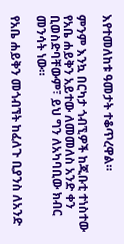እየተመለከቱ ዓመታት ተቆጥረዋል።

ምንም እንኳ በርካታ ጎብኚዎች ከጂቡቲ ተነስተው የአቤ ሐይቅን አይተው ለመመለስ አንድ ቀን ቢወስድባቸውም፣ ይህ ግን ለአካባቢው ክብር መንሳት ነው።

የአቤ ሐይቅን መጎብኘት ከፈለጉ ቢያንስ ለአንድ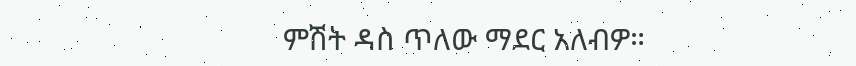ምሽት ዳስ ጥለው ማደር አለብዎ።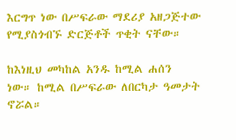እርግጥ ነው በሥፍራው ማደሪያ አዘጋጅተው የሚያስጎብኙ ድርጅቶች ጥቂት ናቸው።

ከእነዚህ መካከል አንዱ ከሚል ሐሰን ነው። ከሚል በሥፍራው ለበርካታ ዓመታት ኖሯል።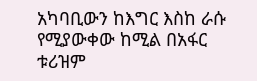አካባቢውን ከእግር እስከ ራሱ የሚያውቀው ከሚል በአፋር ቱሪዝም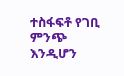ተስፋፍቶ የገቢ ምንጭ እንዲሆን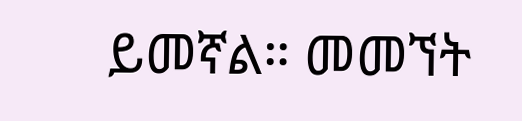ይመኛል። መመኘት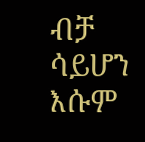ብቻ ሳይሆን እሱም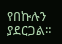የበኩሉን ያደርጋል።